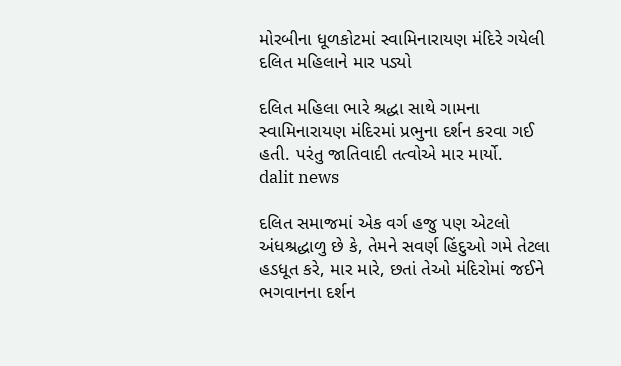મોરબીના ધૂળકોટમાં સ્વામિનારાયણ મંદિરે ગયેલી દલિત મહિલાને માર પડ્યો

દલિત મહિલા ભારે શ્રદ્ધા સાથે ગામના સ્વામિનારાયણ મંદિરમાં પ્રભુના દર્શન કરવા ગઈ હતી. પરંતુ જાતિવાદી તત્વોએ માર માર્યો.
dalit news

દલિત સમાજમાં એક વર્ગ હજુ પણ એટલો અંધશ્રદ્ધાળુ છે કે, તેમને સવર્ણ હિંદુઓ ગમે તેટલા હડધૂત કરે, માર મારે, છતાં તેઓ મંદિરોમાં જઈને ભગવાનના દર્શન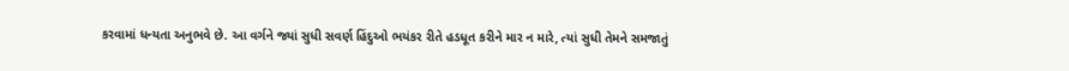કરવામાં ધન્યતા અનુભવે છે. આ વર્ગને જ્યાં સુધી સવર્ણ હિંદુઓ ભયંકર રીતે હડધૂત કરીને માર ન મારે, ત્યાં સુધી તેમને સમજાતું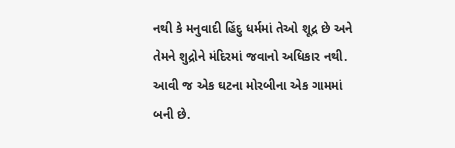નથી કે મનુવાદી હિંદુ ધર્મમાં તેઓ શૂદ્ર છે અને તેમને શુદ્રોને મંદિરમાં જવાનો અધિકાર નથી. આવી જ એક ઘટના મોરબીના એક ગામમાં બની છે.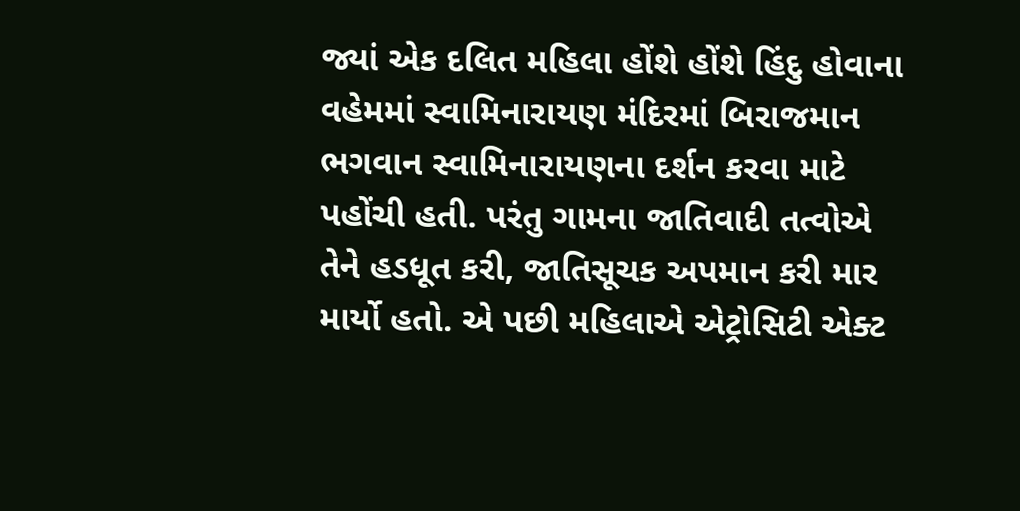જ્યાં એક દલિત મહિલા હોંશે હોંશે હિંદુ હોવાના વહેમમાં સ્વામિનારાયણ મંદિરમાં બિરાજમાન ભગવાન સ્વામિનારાયણના દર્શન કરવા માટે પહોંચી હતી. પરંતુ ગામના જાતિવાદી તત્વોએ તેને હડધૂત કરી, જાતિસૂચક અપમાન કરી માર માર્યો હતો. એ પછી મહિલાએ એટ્રોસિટી એક્ટ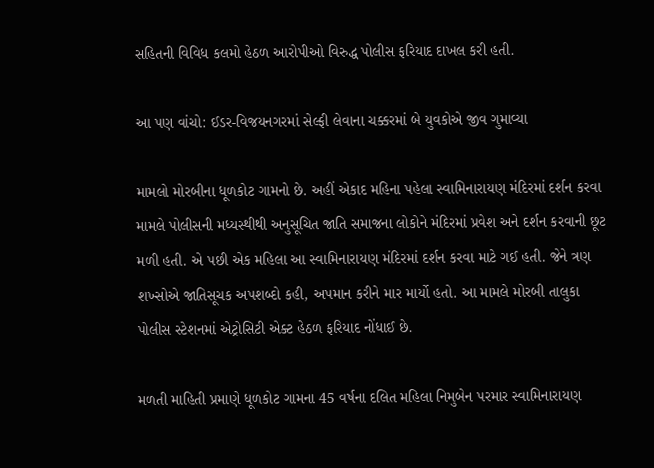સહિતની વિવિધ કલમો હેઠળ આરોપીઓ વિરુદ્ધ પોલીસ ફરિયાદ દાખલ કરી હતી.

આ પણ વાંચો: ઈડર-વિજયનગરમાં સેલ્ફી લેવાના ચક્કરમાં બે યુવકોએ જીવ ગુમાવ્યા

મામલો મોરબીના ધૂળકોટ ગામનો છે. અહીં એકાદ મહિના પહેલા સ્વામિનારાયણ મંદિરમાં દર્શન કરવા મામલે પોલીસની મધ્યસ્થીથી અનુસૂચિત જાતિ સમાજના લોકોને મંદિરમાં પ્રવેશ અને દર્શન કરવાની છૂટ મળી હતી. એ પછી એક મહિલા આ સ્વામિનારાયણ મંદિરમાં દર્શન કરવા માટે ગઈ હતી. જેને ત્રણ શખ્સોએ જાતિસૂચક અપશબ્દો કહી, અપમાન કરીને માર માર્યો હતો. આ મામલે મોરબી તાલુકા પોલીસ સ્ટેશનમાં એટ્રોસિટી એક્ટ હેઠળ ફરિયાદ નોંધાઈ છે.

મળતી માહિતી પ્રમાણે ધૂળકોટ ગામના 45 વર્ષના દલિત મહિલા નિમુબેન પરમાર સ્વામિનારાયણ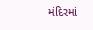મંદિરમાં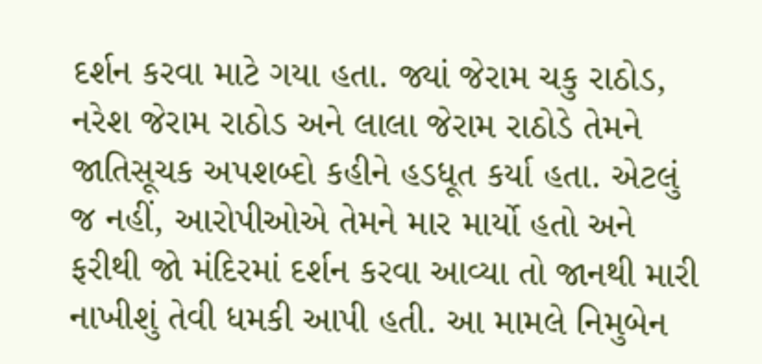દર્શન કરવા માટે ગયા હતા. જ્યાં જેરામ ચકુ રાઠોડ, નરેશ જેરામ રાઠોડ અને લાલા જેરામ રાઠોડે તેમને જાતિસૂચક અપશબ્દો કહીને હડધૂત કર્યા હતા. એટલું જ નહીં, આરોપીઓએ તેમને માર માર્યો હતો અને ફરીથી જો મંદિરમાં દર્શન કરવા આવ્યા તો જાનથી મારી નાખીશું તેવી ધમકી આપી હતી. આ મામલે નિમુબેન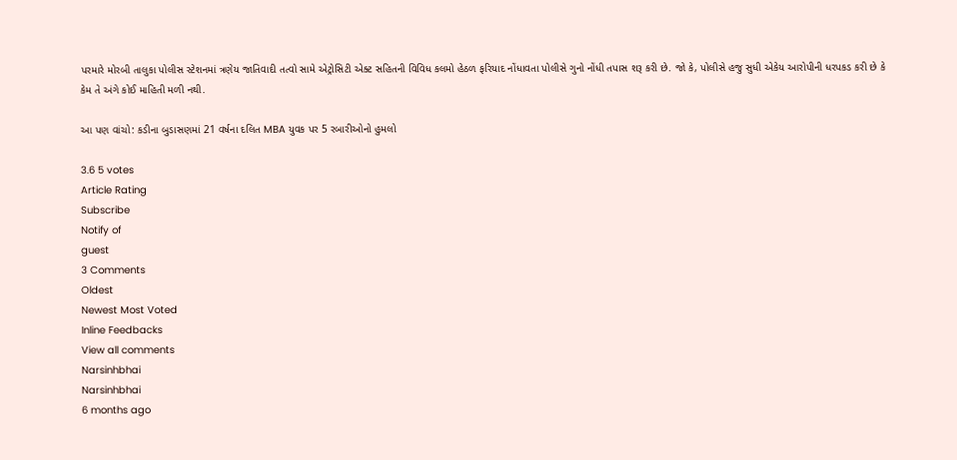પરમારે મોરબી તાલુકા પોલીસ સ્ટેશનમાં ત્રણેય જાતિવાદી તત્વો સામે એટ્રોસિટી એક્ટ સહિતની વિવિધ કલમો હેઠળ ફરિયાદ નોંધાવતા પોલીસે ગુનો નોંધી તપાસ શરૂ કરી છે. જો કે, પોલીસે હજુ સુધી એકેય આરોપીની ધરપકડ કરી છે કે કેમ તે અંગે કોઈ માહિતી મળી નથી.

આ પણ વાંચો: કડીના બુડાસણમાં 21 વર્ષના દલિત MBA યુવક પર 5 રબારીઓનો હુમલો

3.6 5 votes
Article Rating
Subscribe
Notify of
guest
3 Comments
Oldest
Newest Most Voted
Inline Feedbacks
View all comments
Narsinhbhai
Narsinhbhai
6 months ago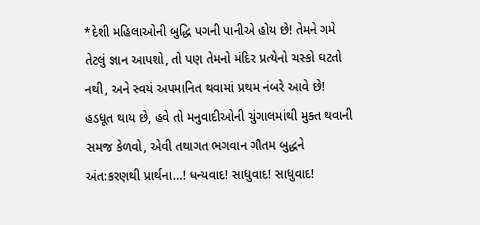*દેશી મહિલાઓની બુદ્ધિ પગની પાનીએ હોય છે! તેમને ગમે તેટલું જ્ઞાન આપશો, તો પણ તેમનો મંદિર પ્રત્યેનો ચસ્કો ઘટતો નથી, અને સ્વયં અપમાનિત થવામાં પ્રથમ નંબરે આવે છે! હડધૂત થાય છે, હવે તો મનુવાદીઓની ચુંગાલમાંથી મુક્ત થવાની સમજ કેળવો, એવી તથાગત ભગવાન ગૌતમ બુદ્ધને અંત:કરણથી પ્રાર્થના…! ધન્યવાદ! સાધુવાદ! સાધુવાદ!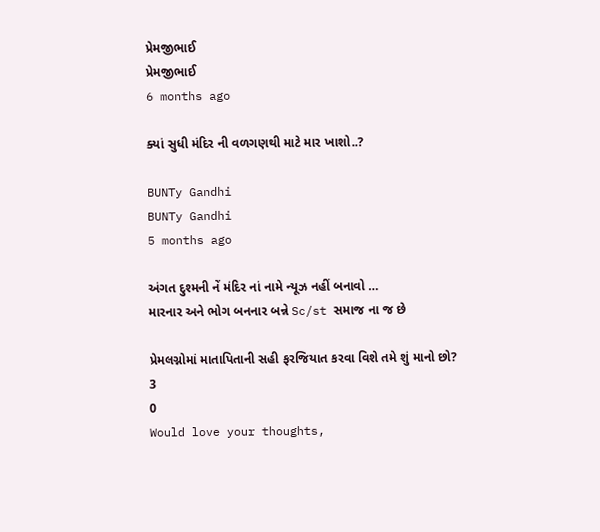પ્રેમજીભાઈ
પ્રેમજીભાઈ
6 months ago

ક્યાં સુધી મંદિર ની વળગણથી માટે માર ખાશો..?

BUNTy Gandhi
BUNTy Gandhi
5 months ago

અંગત દુશ્મની નેં મંદિર નાં નામે ન્યૂઝ નહીં બનાવો …
મારનાર અને ભોગ બનનાર બન્ને Sc/st સમાજ ના જ છે

પ્રેમલગ્નોમાં માતાપિતાની સહી ફરજિયાત કરવા વિશે તમે શું માનો છો?
3
0
Would love your thoughts,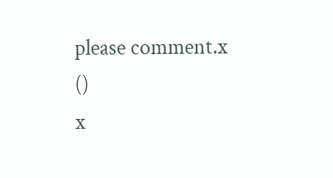please comment.x
()
x